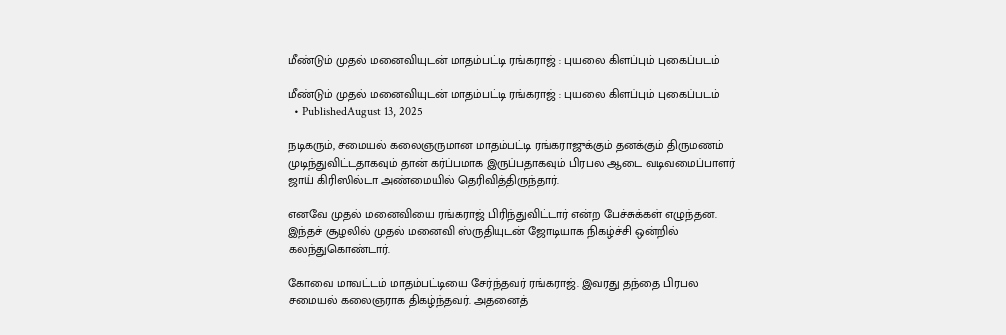மீண்டும் முதல் மனைவியுடன் மாதம்பட்டி ரங்கராஜ் : புயலை கிளப்பும் புகைப்படம்

மீண்டும் முதல் மனைவியுடன் மாதம்பட்டி ரங்கராஜ் : புயலை கிளப்பும் புகைப்படம்
  • PublishedAugust 13, 2025

நடிகரும், சமையல் கலைஞருமான மாதம்பட்டி ரங்கராஜுக்கும் தனக்கும் திருமணம் முடிந்துவிட்டதாகவும் தான் கர்ப்பமாக இருப்பதாகவும் பிரபல ஆடை வடிவமைப்பாளர் ஜாய் கிரிஸில்டா அண்மையில் தெரிவித்திருந்தார்.

எனவே முதல் மனைவியை ரங்கராஜ் பிரிந்துவிட்டார் என்ற பேச்சுக்கள் எழுந்தன. இந்தச் சூழலில் முதல் மனைவி ஸ்ருதியுடன் ஜோடியாக நிகழ்ச்சி ஒன்றில் கலந்துகொண்டார்.

கோவை மாவட்டம் மாதம்பட்டியை சேர்ந்தவர் ரங்கராஜ். இவரது தந்தை பிரபல சமையல் கலைஞராக திகழ்ந்தவர். அதனைத்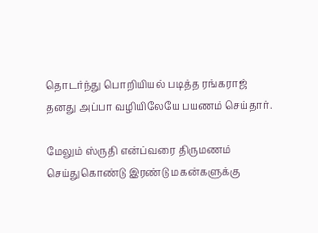தொடர்ந்து பொறியியல் படித்த ரங்கராஜ் தனது அப்பா வழியிலேயே பயணம் செய்தார்.

மேலும் ஸ்ருதி என்ப்வரை திருமணம் செய்துகொண்டு இரண்டு மகன்களுக்கு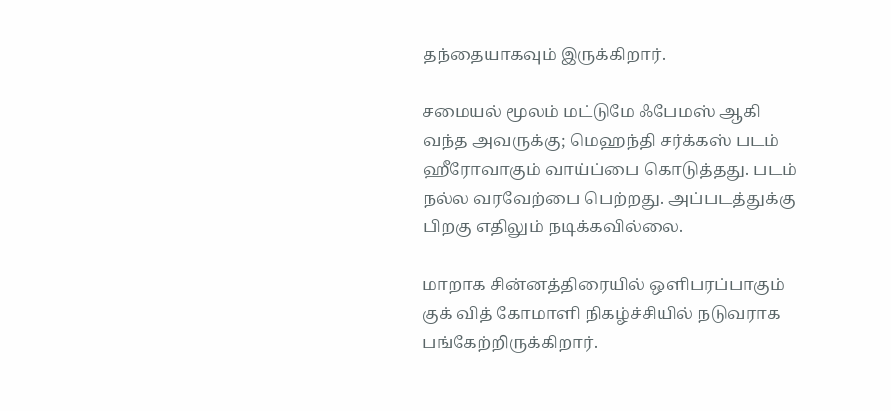தந்தையாகவும் இருக்கிறார்.

சமையல் மூலம் மட்டுமே ஃபேமஸ் ஆகி வந்த அவருக்கு; மெஹந்தி சர்க்கஸ் படம் ஹீரோவாகும் வாய்ப்பை கொடுத்தது. படம் நல்ல வரவேற்பை பெற்றது. அப்படத்துக்கு பிறகு எதிலும் நடிக்கவில்லை.

மாறாக சின்னத்திரையில் ஒளிபரப்பாகும் குக் வித் கோமாளி நிகழ்ச்சியில் நடுவராக பங்கேற்றிருக்கிறார்.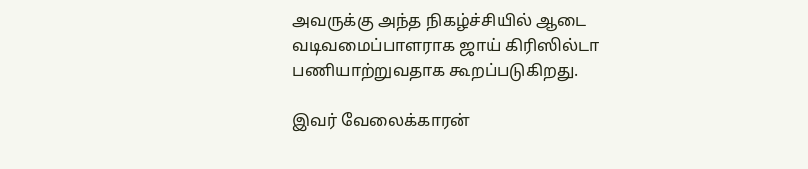அவருக்கு அந்த நிகழ்ச்சியில் ஆடை வடிவமைப்பாளராக ஜாய் கிரிஸில்டா பணியாற்றுவதாக கூறப்படுகிறது.

இவர் வேலைக்காரன்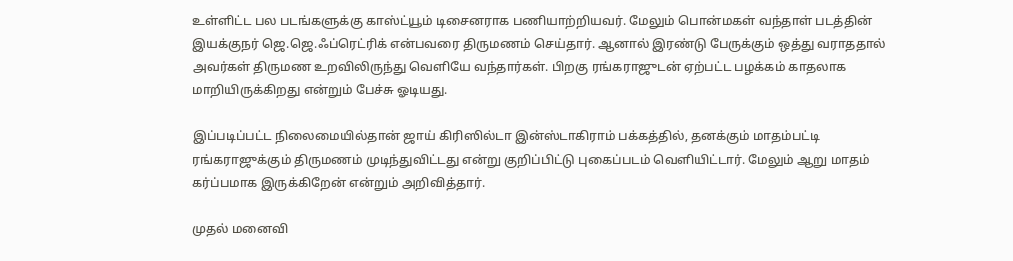உள்ளிட்ட பல படங்களுக்கு காஸ்ட்யூம் டிசைனராக பணியாற்றியவர். மேலும் பொன்மகள் வந்தாள் படத்தின் இயக்குநர் ஜெ.ஜெ.ஃப்ரெட்ரிக் என்பவரை திருமணம் செய்தார். ஆனால் இரண்டு பேருக்கும் ஒத்து வராததால் அவர்கள் திருமண உறவிலிருந்து வெளியே வந்தார்கள். பிறகு ரங்கராஜுடன் ஏற்பட்ட பழக்கம் காதலாக மாறியிருக்கிறது என்றும் பேச்சு ஓடியது.

இப்படிப்பட்ட நிலைமையில்தான் ஜாய் கிரிஸில்டா இன்ஸ்டாகிராம் பக்கத்தில், தனக்கும் மாதம்பட்டி ரங்கராஜுக்கும் திருமணம் முடிந்துவிட்டது என்று குறிப்பிட்டு புகைப்படம் வெளியிட்டார். மேலும் ஆறு மாதம் கர்ப்பமாக இருக்கிறேன் என்றும் அறிவித்தார்.

முதல் மனைவி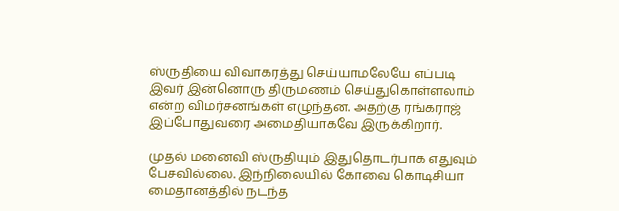ஸ்ருதியை விவாகரத்து செய்யாமலேயே எப்படி இவர் இன்னொரு திருமணம் செய்துகொள்ளலாம் என்ற விமர்சனங்கள் எழுந்தன. அதற்கு ரங்கராஜ் இப்போதுவரை அமைதியாகவே இருக்கிறார்.

முதல் மனைவி ஸ்ருதியும் இதுதொடர்பாக எதுவும் பேசவில்லை. இந்நிலையில் கோவை கொடிசியா மைதானத்தில் நடந்த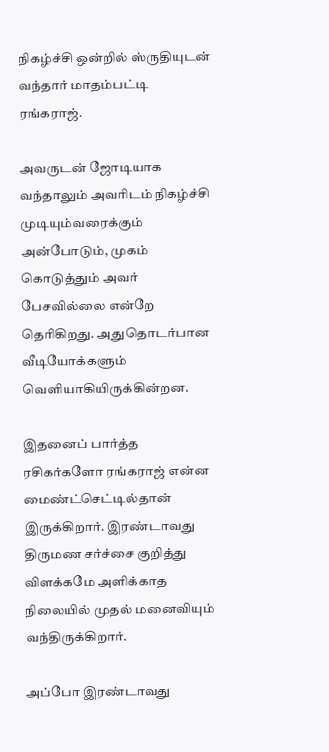நிகழ்ச்சி ஒன்றில் ஸ்ருதியுடன் வந்தார் மாதம்பட்டி ரங்கராஜ்.

அவருடன் ஜோடியாக வந்தாலும் அவரிடம் நிகழ்ச்சி முடியும்வரைக்கும் அன்போடும், முகம் கொடுத்தும் அவர் பேசவில்லை என்றே தெரிகிறது. அதுதொடர்பான வீடியோக்களும் வெளியாகியிருக்கின்றன.

இதனைப் பார்த்த ரசிகர்களோ ரங்கராஜ் என்ன மைண்ட்செட்டில்தான் இருக்கிறார். இரண்டாவது திருமண சர்ச்சை குறித்து விளக்கமே அளிக்காத நிலையில் முதல் மனைவியும் வந்திருக்கிறார்.

அப்போ இரண்டாவது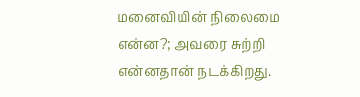மனைவியின் நிலைமை என்ன?; அவரை சுற்றி என்னதான் நடக்கிறது.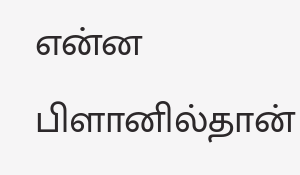என்ன பிளானில்தான்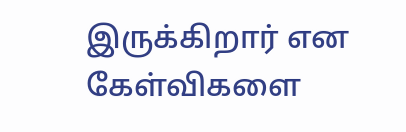இருக்கிறார் என கேள்விகளை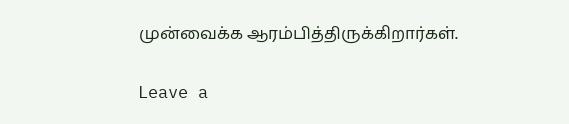முன்வைக்க ஆரம்பித்திருக்கிறார்கள்.

Leave a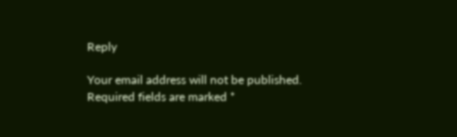Reply

Your email address will not be published. Required fields are marked *